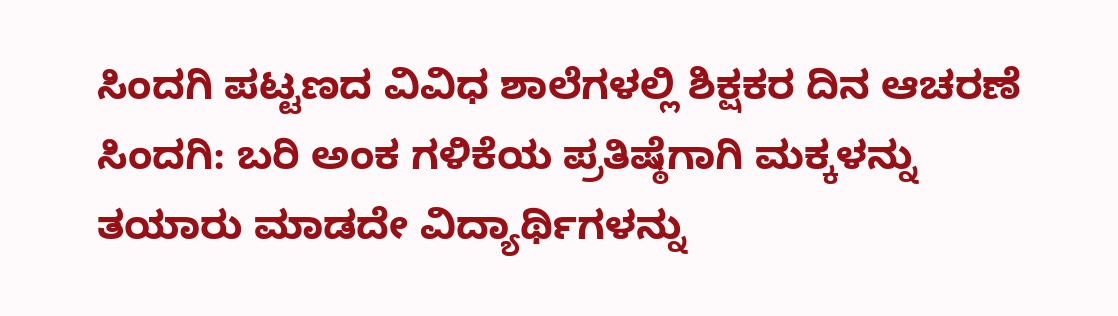ಸಿಂದಗಿ ಪಟ್ಟಣದ ವಿವಿಧ ಶಾಲೆಗಳಲ್ಲಿ ಶಿಕ್ಷಕರ ದಿನ ಆಚರಣೆ
ಸಿಂದಗಿ: ಬರಿ ಅಂಕ ಗಳಿಕೆಯ ಪ್ರತಿಷ್ಠೆಗಾಗಿ ಮಕ್ಕಳನ್ನು ತಯಾರು ಮಾಡದೇ ವಿದ್ಯಾರ್ಥಿಗಳನ್ನು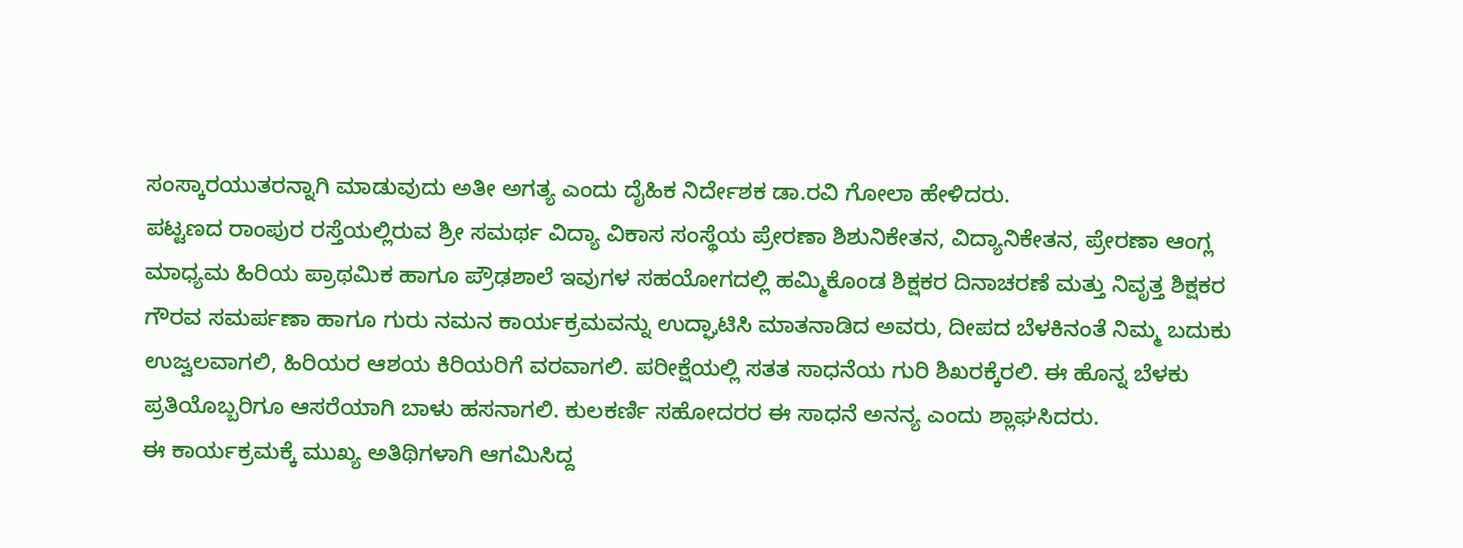ಸಂಸ್ಕಾರಯುತರನ್ನಾಗಿ ಮಾಡುವುದು ಅತೀ ಅಗತ್ಯ ಎಂದು ದೈಹಿಕ ನಿರ್ದೇಶಕ ಡಾ.ರವಿ ಗೋಲಾ ಹೇಳಿದರು.
ಪಟ್ಟಣದ ರಾಂಪುರ ರಸ್ತೆಯಲ್ಲಿರುವ ಶ್ರೀ ಸಮರ್ಥ ವಿದ್ಯಾ ವಿಕಾಸ ಸಂಸ್ಥೆಯ ಪ್ರೇರಣಾ ಶಿಶುನಿಕೇತನ, ವಿದ್ಯಾನಿಕೇತನ, ಪ್ರೇರಣಾ ಆಂಗ್ಲ ಮಾಧ್ಯಮ ಹಿರಿಯ ಪ್ರಾಥಮಿಕ ಹಾಗೂ ಪ್ರೌಢಶಾಲೆ ಇವುಗಳ ಸಹಯೋಗದಲ್ಲಿ ಹಮ್ಮಿಕೊಂಡ ಶಿಕ್ಷಕರ ದಿನಾಚರಣೆ ಮತ್ತು ನಿವೃತ್ತ ಶಿಕ್ಷಕರ ಗೌರವ ಸಮರ್ಪಣಾ ಹಾಗೂ ಗುರು ನಮನ ಕಾರ್ಯಕ್ರಮವನ್ನು ಉದ್ಘಾಟಿಸಿ ಮಾತನಾಡಿದ ಅವರು, ದೀಪದ ಬೆಳಕಿನಂತೆ ನಿಮ್ಮ ಬದುಕು ಉಜ್ವಲವಾಗಲಿ, ಹಿರಿಯರ ಆಶಯ ಕಿರಿಯರಿಗೆ ವರವಾಗಲಿ. ಪರೀಕ್ಷೆಯಲ್ಲಿ ಸತತ ಸಾಧನೆಯ ಗುರಿ ಶಿಖರಕ್ಕೆರಲಿ. ಈ ಹೊನ್ನ ಬೆಳಕು ಪ್ರತಿಯೊಬ್ಬರಿಗೂ ಆಸರೆಯಾಗಿ ಬಾಳು ಹಸನಾಗಲಿ. ಕುಲಕರ್ಣಿ ಸಹೋದರರ ಈ ಸಾಧನೆ ಅನನ್ಯ ಎಂದು ಶ್ಲಾಘಸಿದರು.
ಈ ಕಾರ್ಯಕ್ರಮಕ್ಕೆ ಮುಖ್ಯ ಅತಿಥಿಗಳಾಗಿ ಆಗಮಿಸಿದ್ದ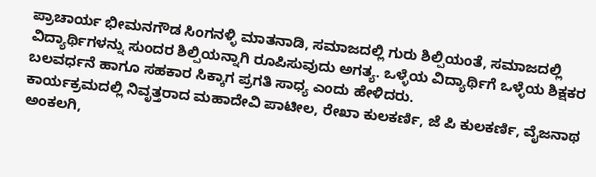ಪ್ರಾಚಾರ್ಯ ಭೀಮನಗೌಡ ಸಿಂಗನಳ್ಳಿ ಮಾತನಾಡಿ, ಸಮಾಜದಲ್ಲಿ ಗುರು ಶಿಲ್ಪಿಯಂತೆ, ಸಮಾಜದಲ್ಲಿ ವಿದ್ಯಾರ್ಥಿಗಳನ್ನು ಸುಂದರ ಶಿಲ್ಪಿಯನ್ನಾಗಿ ರೂಪಿಸುವುದು ಅಗತ್ಯ. ಒಳ್ಳೆಯ ವಿದ್ಯಾರ್ಥಿಗೆ ಒಳ್ಳೆಯ ಶಿಕ್ಷಕರ ಬಲವರ್ಧನೆ ಹಾಗೂ ಸಹಕಾರ ಸಿಕ್ಕಾಗ ಪ್ರಗತಿ ಸಾಧ್ಯ ಎಂದು ಹೇಳಿದರು.
ಕಾರ್ಯಕ್ರಮದಲ್ಲಿ ನಿವೃತ್ತರಾದ ಮಹಾದೇವಿ ಪಾಟೀಲ, ರೇಖಾ ಕುಲಕರ್ಣಿ, ಜೆ ಪಿ ಕುಲಕರ್ಣಿ, ವೈಜನಾಥ ಅಂಕಲಗಿ,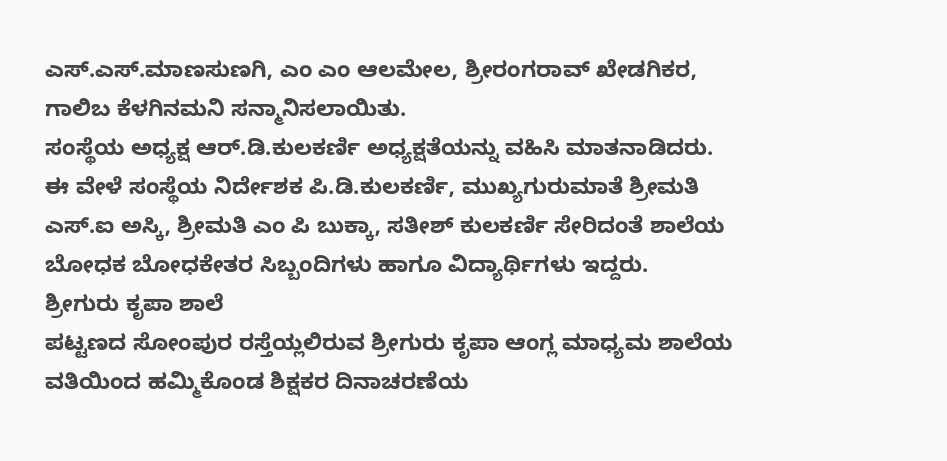ಎಸ್.ಎಸ್.ಮಾಣಸುಣಗಿ, ಎಂ ಎಂ ಆಲಮೇಲ, ಶ್ರೀರಂಗರಾವ್ ಖೇಡಗಿಕರ, ಗಾಲಿಬ ಕೆಳಗಿನಮನಿ ಸನ್ಮಾನಿಸಲಾಯಿತು.
ಸಂಸ್ಥೆಯ ಅಧ್ಯಕ್ಷ ಆರ್.ಡಿ.ಕುಲಕರ್ಣಿ ಅಧ್ಯಕ್ಷತೆಯನ್ನು ವಹಿಸಿ ಮಾತನಾಡಿದರು.
ಈ ವೇಳೆ ಸಂಸ್ಥೆಯ ನಿರ್ದೇಶಕ ಪಿ.ಡಿ.ಕುಲಕರ್ಣಿ, ಮುಖ್ಯಗುರುಮಾತೆ ಶ್ರೀಮತಿ ಎಸ್.ಐ ಅಸ್ಕಿ, ಶ್ರೀಮತಿ ಎಂ ಪಿ ಬುಕ್ಕಾ, ಸತೀಶ್ ಕುಲಕರ್ಣಿ ಸೇರಿದಂತೆ ಶಾಲೆಯ ಬೋಧಕ ಬೋಧಕೇತರ ಸಿಬ್ಬಂದಿಗಳು ಹಾಗೂ ವಿದ್ಯಾರ್ಥಿಗಳು ಇದ್ದರು.
ಶ್ರೀಗುರು ಕೃಪಾ ಶಾಲೆ
ಪಟ್ಟಣದ ಸೋಂಪುರ ರಸ್ತೆಯ್ಲಲಿರುವ ಶ್ರೀಗುರು ಕೃಪಾ ಆಂಗ್ಲ ಮಾಧ್ಯಮ ಶಾಲೆಯ ವತಿಯಿಂದ ಹಮ್ಮಿಕೊಂಡ ಶಿಕ್ಷಕರ ದಿನಾಚರಣೆಯ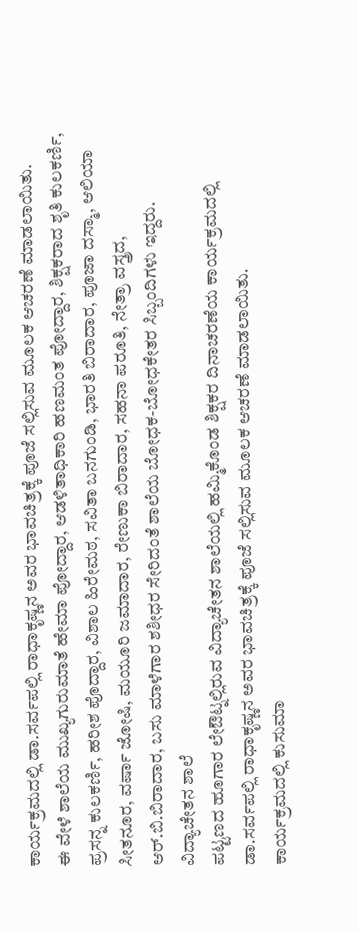ಕಾರ್ಯಕ್ರಮದಲ್ಲಿ ಡಾ.ಸರ್ವಪಲ್ಲಿ ರಾಧಾಕೃಷ್ಣನ ಅವರ ಭಾವಚಿತ್ರಕ್ಕೆ ಪೂಜೆ ಸಲ್ಲಿಸುವ ಮೂಲಕ ಆಚರಣೆ ಮಾಡಲಾಯಿತು.
ಈ ವೇಳೆ ಶಾಲೆಯ ಮುಖ್ಯಗುರುಮಾತೆ ಹೇಮಾ ಪೋದ್ದಾರ, ಆಡಳಿತಾಧಿಕಾರಿ ಹಣಮಂತ ಪೋದ್ದಾರ, ಶಿಕ್ಷಕರಾದ ಶೃತಿ ಕುಲಕರ್ಣಿ, ಪ್ರಸನ್ನ ಕುಲಕರ್ಣಿ, ಹರೀಶ ಪೊದ್ದಾರ, ವಿಶಾಲ ಹಿರೇಮಠ, ಸವಿತಾ ಬನಗುಂಡಿ, ಭಾರತಿ ಬಿರಾದಾರ, ಪೂಜಾ ದಸ್ಮಾ, ಆಲಿಯಾ ಸೀತನೂರ, ವರ್ಷಾ ಜೋಷಿ, ಮಯೂರಿ ಜಮಾದಾರ, ರೇಣುಕಾ ಬಿರಾದಾರ, ಸಹನಾ ಪರೂತಿ, ನೇತ್ರಾ ವಸ್ತ್ರದ, ಆರ್.ಬಿ.ಬಿರಾದಾರ, ಬಸು ಮಾಳೆಗಾರ ಶಶೀಧರ ಸೇರಿದಂತೆ ಶಾಲೆಯ ಬೋಧಕ-ಬೋಧಕೇತರ ಸಿಬ್ಬಂದಿಗಳು ಇದ್ದರು.
ವಿದ್ಯಾಚೇತನ ಶಾಲೆ
ಪಟ್ಟಣದ ಹೂಗಾರ ಲೇಔಟ್ನಲ್ಲಿರುವ ವಿದ್ಯಾಚೇತನ ಶಾಲೆಯಲ್ಲಿ ಹಮ್ಮಿಕೊಂಡ ಶಿಕ್ಷಕರ ದಿನಾಚರಣೆಯ ಕಾರ್ಯಕ್ರಮದಲ್ಲಿ ಡಾ.ಸರ್ವಪಲ್ಲಿ ರಾಧಾಕೃಷ್ಣನ ಅವರ ಭಾವಚಿತ್ರಕ್ಕೆ ಪೂಜೆ ಸಲ್ಲಿಸುವ ಮೂಲಕ ಆಚರಣೆ ಮಾಡಲಾಯಿತು.
ಕಾರ್ಯಕ್ರಮದಲ್ಲಿ ಕುಸುಮಾ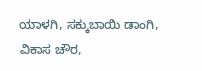ಯಾಳಗಿ, ಸಕ್ಕುಬಾಯಿ ಡಾಂಗಿ, ವಿಕಾಸ ಚೌರ,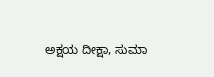ಅಕ್ಷಯ ದೀಕ್ಷಾ, ಸುಮಾ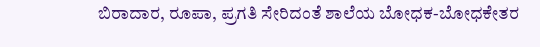ಬಿರಾದಾರ, ರೂಪಾ, ಪ್ರಗತಿ ಸೇರಿದಂತೆ ಶಾಲೆಯ ಬೋಧಕ-ಬೋಧಕೇತರ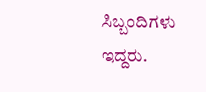ಸಿಬ್ಬಂದಿಗಳು ಇದ್ದರು.